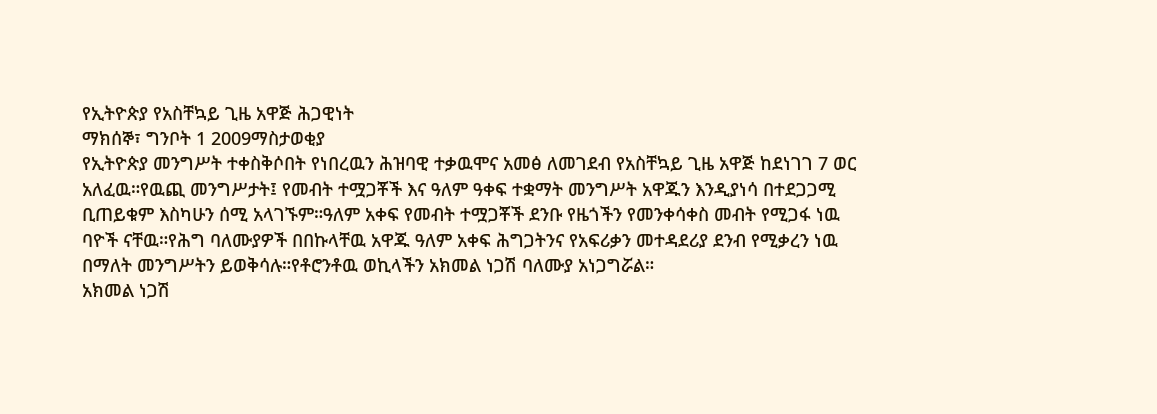የኢትዮጵያ የአስቸኳይ ጊዜ አዋጅ ሕጋዊነት
ማክሰኞ፣ ግንቦት 1 2009ማስታወቂያ
የኢትዮጵያ መንግሥት ተቀስቅሶበት የነበረዉን ሕዝባዊ ተቃዉሞና አመፅ ለመገደብ የአስቸኳይ ጊዜ አዋጅ ከደነገገ 7 ወር አለፈዉ።የዉጪ መንግሥታት፤ የመብት ተሟጋቾች እና ዓለም ዓቀፍ ተቋማት መንግሥት አዋጁን እንዲያነሳ በተደጋጋሚ ቢጠይቁም እስካሁን ሰሚ አላገኙም።ዓለም አቀፍ የመብት ተሟጋቾች ደንቡ የዜጎችን የመንቀሳቀስ መብት የሚጋፋ ነዉ ባዮች ናቸዉ።የሕግ ባለሙያዎች በበኩላቸዉ አዋጁ ዓለም አቀፍ ሕግጋትንና የአፍሪቃን መተዳደሪያ ደንብ የሚቃረን ነዉ በማለት መንግሥትን ይወቅሳሉ።የቶሮንቶዉ ወኪላችን አክመል ነጋሽ ባለሙያ አነጋግሯል።
አክመል ነጋሽ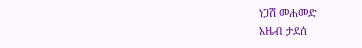ነጋሽ መሐመድ
አዜብ ታደሰ